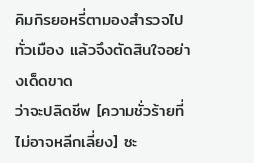คิมกิรยอหรี่ตามองสำรวจไปทั่วเมือง แล้วจึงตัดสินใจอย่างเด็ดขาด
ว่าจะปลิดชีพ [ความชั่วร้ายที่ไม่อาจหลีกเลี่ยง] ซะ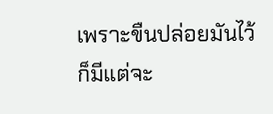เพราะขืนปล่อยมันไว้ก็มีแต่จะ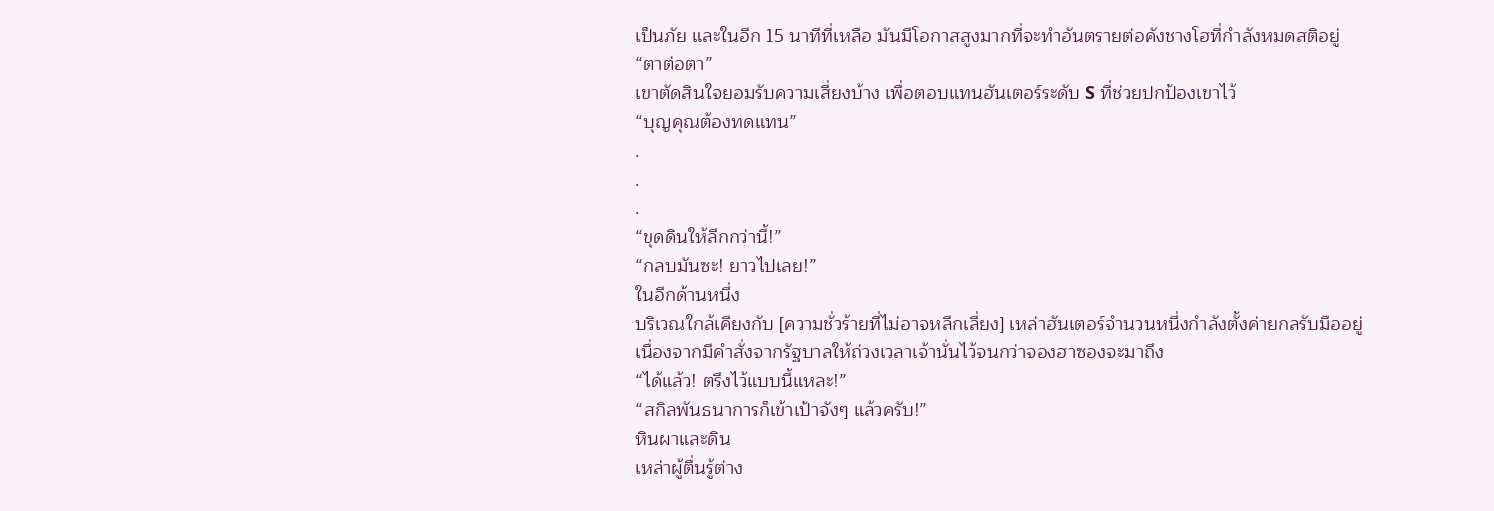เป็นภัย และในอีก 15 นาทีที่เหลือ มันมีโอกาสสูงมากที่จะทำอันตรายต่อคังชางโฮที่กำลังหมดสติอยู่
“ตาต่อตา”
เขาตัดสินใจยอมรับความเสี่ยงบ้าง เพื่อตอบแทนฮันเตอร์ระดับ S ที่ช่วยปกป้องเขาไว้
“บุญคุณต้องทดแทน”
.
.
.
“ขุดดินให้ลึกกว่านี้!”
“กลบมันซะ! ยาวไปเลย!”
ในอีกด้านหนึ่ง
บริเวณใกล้เคียงกับ [ความชั่วร้ายที่ไม่อาจหลีกเลี่ยง] เหล่าฮันเตอร์จำนวนหนึ่งกำลังตั้งค่ายกลรับมืออยู่
เนื่องจากมีคำสั่งจากรัฐบาลให้ถ่วงเวลาเจ้านั่นไว้จนกว่าจองฮาซองจะมาถึง
“ได้แล้ว! ตรึงไว้แบบนี้แหละ!”
“สกิลพันธนาการก็เข้าเป้าจังๆ แล้วครับ!”
หินผาและดิน
เหล่าผู้ตื่นรู้ต่าง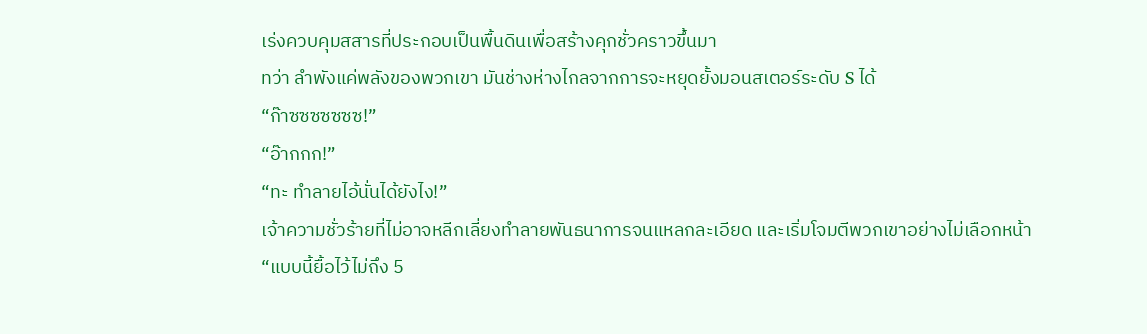เร่งควบคุมสสารที่ประกอบเป็นพื้นดินเพื่อสร้างคุกชั่วคราวขึ้นมา
ทว่า ลำพังแค่พลังของพวกเขา มันช่างห่างไกลจากการจะหยุดยั้งมอนสเตอร์ระดับ S ได้
“ก๊าซซซซซซซ!”
“อ๊ากกก!”
“ทะ ทำลายไอ้นั่นได้ยังไง!”
เจ้าความชั่วร้ายที่ไม่อาจหลีกเลี่ยงทำลายพันธนาการจนแหลกละเอียด และเริ่มโจมตีพวกเขาอย่างไม่เลือกหน้า
“แบบนี้ยื้อไว้ไม่ถึง 5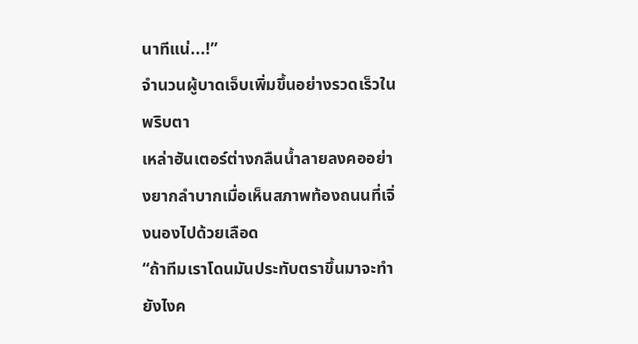นาทีแน่...!”
จำนวนผู้บาดเจ็บเพิ่มขึ้นอย่างรวดเร็วในพริบตา
เหล่าฮันเตอร์ต่างกลืนน้ำลายลงคออย่างยากลำบากเมื่อเห็นสภาพท้องถนนที่เจิ่งนองไปด้วยเลือด
“ถ้าทีมเราโดนมันประทับตราขึ้นมาจะทำยังไงค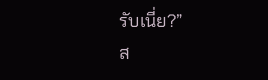รับเนี่ย?”
ส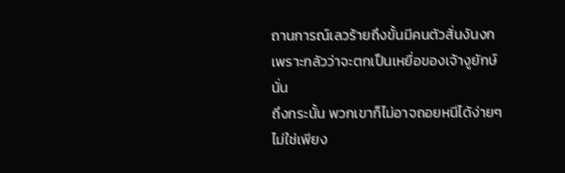ถานการณ์เลวร้ายถึงขั้นมีคนตัวสั่นงันงกเพราะกลัวว่าจะตกเป็นเหยื่อของเจ้างูยักษ์นั่น
ถึงกระนั้น พวกเขาก็ไม่อาจถอยหนีได้ง่ายๆ
ไม่ใช่เพียง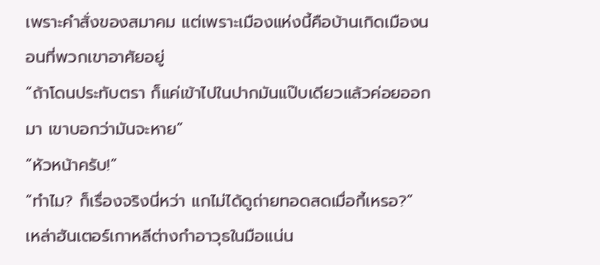เพราะคำสั่งของสมาคม แต่เพราะเมืองแห่งนี้คือบ้านเกิดเมืองนอนที่พวกเขาอาศัยอยู่
“ถ้าโดนประทับตรา ก็แค่เข้าไปในปากมันแป๊บเดียวแล้วค่อยออกมา เขาบอกว่ามันจะหาย”
“หัวหน้าครับ!”
“ทำไม? ก็เรื่องจริงนี่หว่า แกไม่ได้ดูถ่ายทอดสดเมื่อกี้เหรอ?”
เหล่าฮันเตอร์เกาหลีต่างกำอาวุธในมือแน่น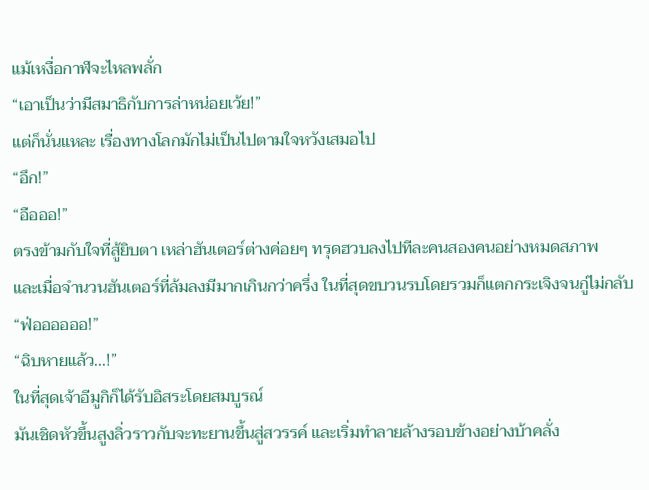แม้เหงื่อกาฬจะไหลพลั่ก
“เอาเป็นว่ามีสมาธิกับการล่าหน่อยเว้ย!”
แต่ก็นั่นแหละ เรื่องทางโลกมักไม่เป็นไปตามใจหวังเสมอไป
“อึก!”
“อือออ!”
ตรงข้ามกับใจที่สู้ยิบตา เหล่าฮันเตอร์ต่างค่อยๆ ทรุดฮวบลงไปทีละคนสองคนอย่างหมดสภาพ
และเมื่อจำนวนฮันเตอร์ที่ล้มลงมีมากเกินกว่าครึ่ง ในที่สุดขบวนรบโดยรวมก็แตกกระเจิงจนกู่ไม่กลับ
“ฟ่ออออออ!”
“ฉิบหายแล้ว...!”
ในที่สุดเจ้าอีมูกิก็ได้รับอิสระโดยสมบูรณ์
มันเชิดหัวขึ้นสูงลิ่วราวกับจะทะยานขึ้นสู่สวรรค์ และเริ่มทำลายล้างรอบข้างอย่างบ้าคลั่ง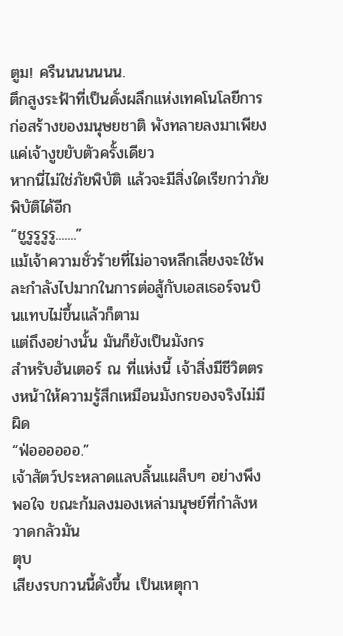ตูม! ครืนนนนนนน.
ตึกสูงระฟ้าที่เป็นดั่งผลึกแห่งเทคโนโลยีการก่อสร้างของมนุษยชาติ พังทลายลงมาเพียงแค่เจ้างูขยับตัวครั้งเดียว
หากนี่ไม่ใช่ภัยพิบัติ แล้วจะมีสิ่งใดเรียกว่าภัยพิบัติได้อีก
“ชูรูรูรูรู.......”
แม้เจ้าความชั่วร้ายที่ไม่อาจหลีกเลี่ยงจะใช้พละกำลังไปมากในการต่อสู้กับเอสเธอร์จนบินแทบไม่ขึ้นแล้วก็ตาม
แต่ถึงอย่างนั้น มันก็ยังเป็นมังกร
สำหรับฮันเตอร์ ณ ที่แห่งนี้ เจ้าสิ่งมีชีวิตตรงหน้าให้ความรู้สึกเหมือนมังกรของจริงไม่มีผิด
“ฟ่ออออออ.”
เจ้าสัตว์ประหลาดแลบลิ้นแผล็บๆ อย่างพึงพอใจ ขณะก้มลงมองเหล่ามนุษย์ที่กำลังหวาดกลัวมัน
ตุบ
เสียงรบกวนนี้ดังขึ้น เป็นเหตุกา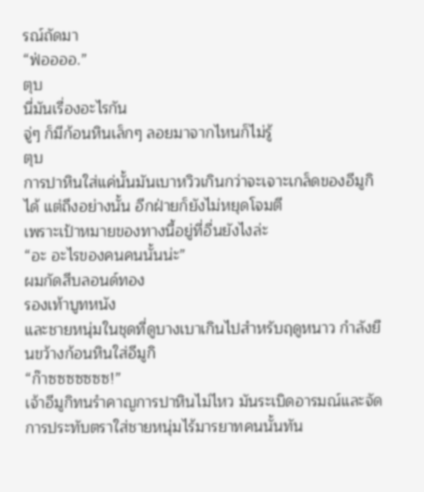รณ์ถัดมา
“ฟ่ออออ.”
ตุบ
นี่มันเรื่องอะไรกัน
จู่ๆ ก็มีก้อนหินเล็กๆ ลอยมาจากไหนก็ไม่รู้
ตุบ
การปาหินใส่แค่นั้นมันเบาหวิวเกินกว่าจะเจาะเกล็ดของอีมูกิได้ แต่ถึงอย่างนั้น อีกฝ่ายก็ยังไม่หยุดโจมตี
เพราะเป้าหมายของทางนี้อยู่ที่อื่นยังไงล่ะ
“อะ อะไรของคนคนนั้นน่ะ”
ผมกัดสีบลอนด์ทอง
รองเท้าบูทหนัง
และชายหนุ่มในชุดที่ดูบางเบาเกินไปสำหรับฤดูหนาว กำลังยืนขว้างก้อนหินใส่อีมูกิ
“ก๊าซซซซซซซ!”
เจ้าอีมูกิทนรำคาญการปาหินไม่ไหว มันระเบิดอารมณ์และจัดการประทับตราใส่ชายหนุ่มไร้มารยาทคนนั้นทัน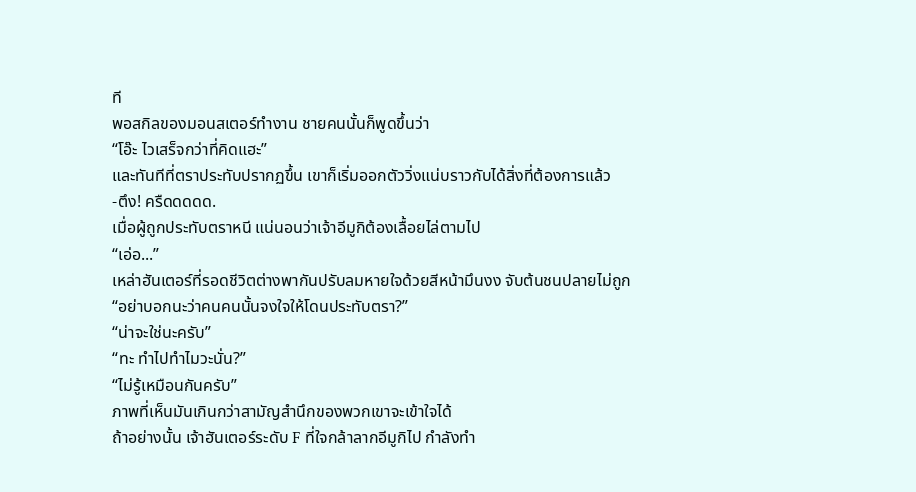ที
พอสกิลของมอนสเตอร์ทำงาน ชายคนนั้นก็พูดขึ้นว่า
“โอ๊ะ ไวเสร็จกว่าที่คิดแฮะ”
และทันทีที่ตราประทับปรากฏขึ้น เขาก็เริ่มออกตัววิ่งแน่บราวกับได้สิ่งที่ต้องการแล้ว
-ตึง! ครืดดดดด.
เมื่อผู้ถูกประทับตราหนี แน่นอนว่าเจ้าอีมูกิต้องเลื้อยไล่ตามไป
“เอ่อ...”
เหล่าฮันเตอร์ที่รอดชีวิตต่างพากันปรับลมหายใจด้วยสีหน้ามึนงง จับต้นชนปลายไม่ถูก
“อย่าบอกนะว่าคนคนนั้นจงใจให้โดนประทับตรา?”
“น่าจะใช่นะครับ”
“ทะ ทำไปทำไมวะนั่น?”
“ไม่รู้เหมือนกันครับ”
ภาพที่เห็นมันเกินกว่าสามัญสำนึกของพวกเขาจะเข้าใจได้
ถ้าอย่างนั้น เจ้าฮันเตอร์ระดับ F ที่ใจกล้าลากอีมูกิไป กำลังทำ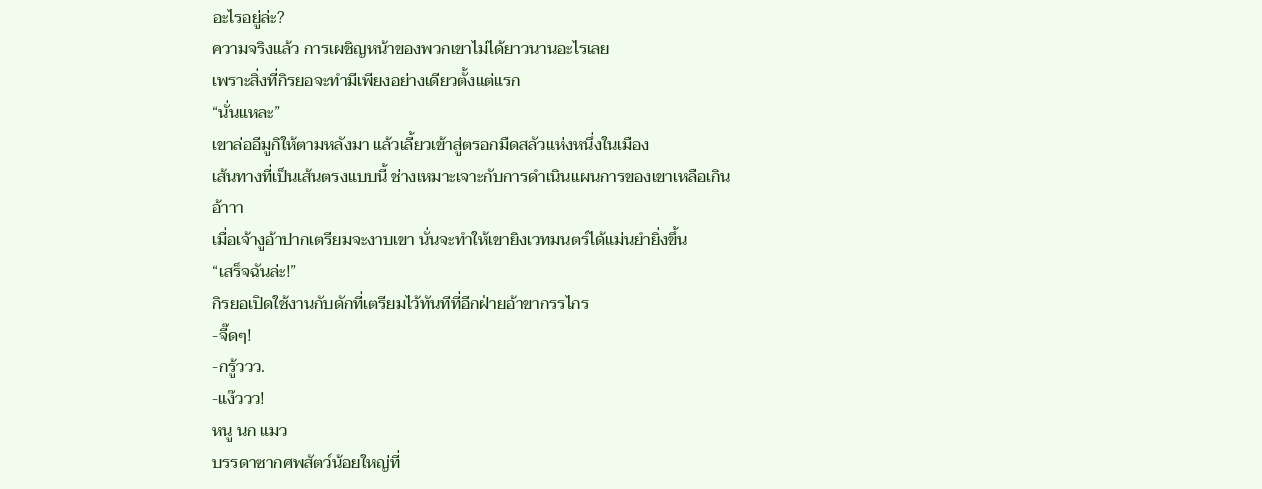อะไรอยู่ล่ะ?
ความจริงแล้ว การเผชิญหน้าของพวกเขาไม่ได้ยาวนานอะไรเลย
เพราะสิ่งที่กิรยอจะทำมีเพียงอย่างเดียวตั้งแต่แรก
“นั่นแหละ”
เขาล่ออีมูกิให้ตามหลังมา แล้วเลี้ยวเข้าสู่ตรอกมืดสลัวแห่งหนึ่งในเมือง
เส้นทางที่เป็นเส้นตรงแบบนี้ ช่างเหมาะเจาะกับการดำเนินแผนการของเขาเหลือเกิน
อ้าาา
เมื่อเจ้างูอ้าปากเตรียมจะงาบเขา นั่นจะทำให้เขายิงเวทมนตร์ได้แม่นยำยิ่งขึ้น
“เสร็จฉันล่ะ!”
กิรยอเปิดใช้งานกับดักที่เตรียมไว้ทันทีที่อีกฝ่ายอ้าขากรรไกร
-จี๊ดๆ!
-กรู้ววว.
-แง๊ววว!
หนู นก แมว
บรรดาซากศพสัตว์น้อยใหญ่ที่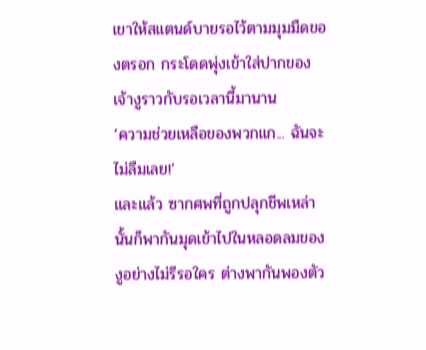เขาให้สแตนด์บายรอไว้ตามมุมมืดของตรอก กระโดดพุ่งเข้าใส่ปากของเจ้างูราวกับรอเวลานี้มานาน
‘ความช่วยเหลือของพวกแก... ฉันจะไม่ลืมเลย!’
และแล้ว ซากศพที่ถูกปลุกชีพเหล่านั้นก็พากันมุดเข้าไปในหลอดลมของงูอย่างไม่รีรอใคร ต่างพากันพองตัว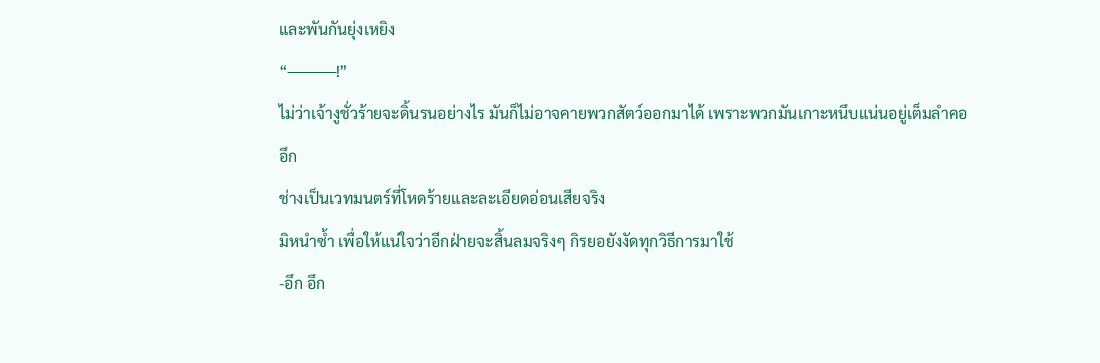และพันกันยุ่งเหยิง
“────!”
ไม่ว่าเจ้างูชั่วร้ายจะดิ้นรนอย่างไร มันก็ไม่อาจคายพวกสัตว์ออกมาได้ เพราะพวกมันเกาะหนึบแน่นอยู่เต็มลำคอ
อึก
ช่างเป็นเวทมนตร์ที่โหดร้ายและละเอียดอ่อนเสียจริง
มิหนำซ้ำ เพื่อให้แน่ใจว่าอีกฝ่ายจะสิ้นลมจริงๆ กิรยอยังงัดทุกวิธีการมาใช้
-อึก อึก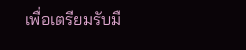เพื่อเตรียมรับมื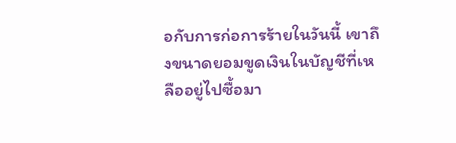อกับการก่อการร้ายในวันนี้ เขาถึงขนาดยอมขูดเงินในบัญชีที่เหลืออยู่ไปซื้อมา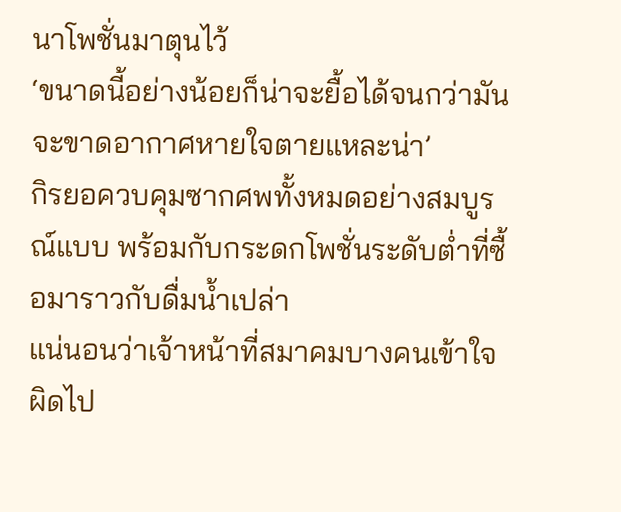นาโพชั่นมาตุนไว้
‘ขนาดนี้อย่างน้อยก็น่าจะยื้อได้จนกว่ามันจะขาดอากาศหายใจตายแหละน่า’
กิรยอควบคุมซากศพทั้งหมดอย่างสมบูรณ์แบบ พร้อมกับกระดกโพชั่นระดับต่ำที่ซื้อมาราวกับดื่มน้ำเปล่า
แน่นอนว่าเจ้าหน้าที่สมาคมบางคนเข้าใจผิดไป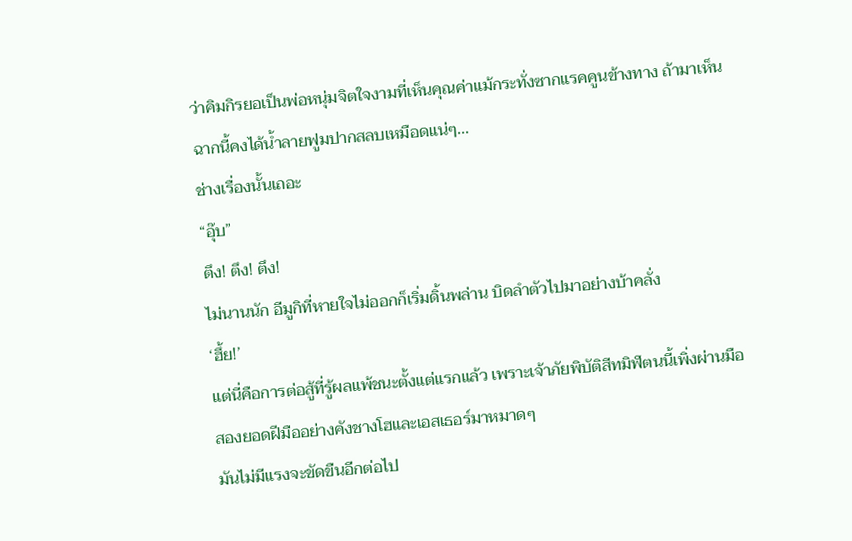ว่าคิมกิรยอเป็นพ่อหนุ่มจิตใจงามที่เห็นคุณค่าแม้กระทั่งซากแรคคูนข้างทาง ถ้ามาเห็นฉากนี้คงได้น้ำลายฟูมปากสลบเหมือดแน่ๆ...
ช่างเรื่องนั้นเถอะ
“อุ๊บ”
ตึง! ตึง! ตึง!
ไม่นานนัก อีมูกิที่หายใจไม่ออกก็เริ่มดิ้นพล่าน บิดลำตัวไปมาอย่างบ้าคลั่ง
‘ฮึ้ย!’
แต่นี่คือการต่อสู้ที่รู้ผลแพ้ชนะตั้งแต่แรกแล้ว เพราะเจ้าภัยพิบัติสีทมิฬตนนี้เพิ่งผ่านมือสองยอดฝีมืออย่างคังชางโฮและเอสเธอร์มาหมาดๆ
มันไม่มีแรงจะขัดขืนอีกต่อไป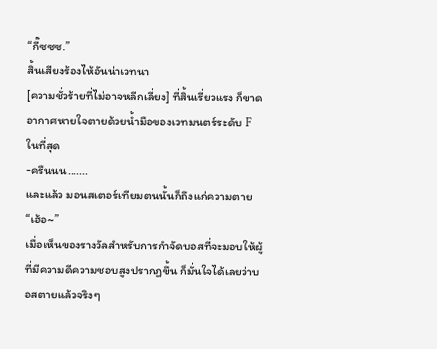“กี๊ซซซ.”
สิ้นเสียงร้องไห้อันน่าเวทนา
[ความชั่วร้ายที่ไม่อาจหลีกเลี่ยง] ที่สิ้นเรี่ยวแรง ก็ขาดอากาศหายใจตายด้วยน้ำมือของเวทมนตร์ระดับ F ในที่สุด
-ครืนนน.......
และแล้ว มอนสเตอร์เทียมตนนั้นก็ถึงแก่ความตาย
“เฮ้อ~”
เมื่อเห็นของรางวัลสำหรับการกำจัดบอสที่จะมอบให้ผู้ที่มีความดีความชอบสูงปรากฏขึ้น ก็มั่นใจได้เลยว่าบอสตายแล้วจริงๆ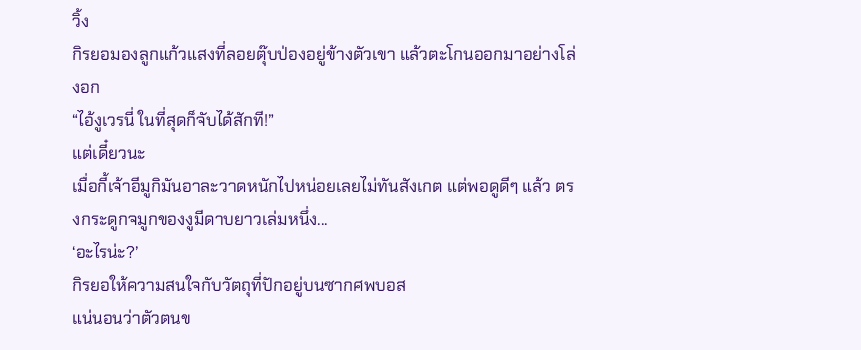วิ้ง
กิรยอมองลูกแก้วแสงที่ลอยตุ๊บป่องอยู่ข้างตัวเขา แล้วตะโกนออกมาอย่างโล่งอก
“ไอ้งูเวรนี่ ในที่สุดก็จับได้สักที!”
แต่เดี๋ยวนะ
เมื่อกี้เจ้าอีมูกิมันอาละวาดหนักไปหน่อยเลยไม่ทันสังเกต แต่พอดูดีๆ แล้ว ตรงกระดูกจมูกของงูมีดาบยาวเล่มหนึ่ง...
‘อะไรน่ะ?’
กิรยอให้ความสนใจกับวัตถุที่ปักอยู่บนซากศพบอส
แน่นอนว่าตัวตนข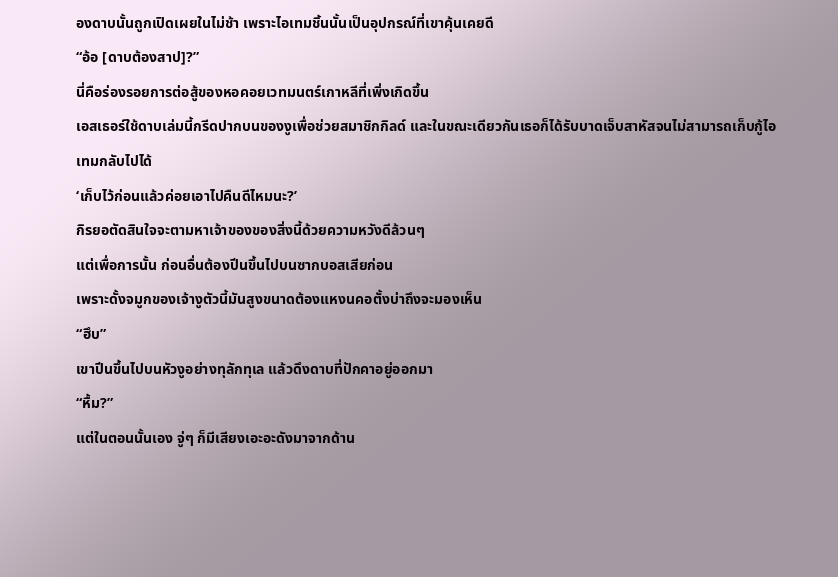องดาบนั้นถูกเปิดเผยในไม่ช้า เพราะไอเทมชิ้นนั้นเป็นอุปกรณ์ที่เขาคุ้นเคยดี
“อ้อ [ดาบต้องสาป]?”
นี่คือร่องรอยการต่อสู้ของหอคอยเวทมนตร์เกาหลีที่เพิ่งเกิดขึ้น
เอสเธอร์ใช้ดาบเล่มนี้กรีดปากบนของงูเพื่อช่วยสมาชิกกิลด์ และในขณะเดียวกันเธอก็ได้รับบาดเจ็บสาหัสจนไม่สามารถเก็บกู้ไอเทมกลับไปได้
‘เก็บไว้ก่อนแล้วค่อยเอาไปคืนดีไหมนะ?’
กิรยอตัดสินใจจะตามหาเจ้าของของสิ่งนี้ด้วยความหวังดีล้วนๆ
แต่เพื่อการนั้น ก่อนอื่นต้องปีนขึ้นไปบนซากบอสเสียก่อน
เพราะดั้งจมูกของเจ้างูตัวนี้มันสูงขนาดต้องแหงนคอตั้งบ่าถึงจะมองเห็น
“ฮึบ”
เขาปีนขึ้นไปบนหัวงูอย่างทุลักทุเล แล้วดึงดาบที่ปักคาอยู่ออกมา
“หื้ม?”
แต่ในตอนนั้นเอง จู่ๆ ก็มีเสียงเอะอะดังมาจากด้าน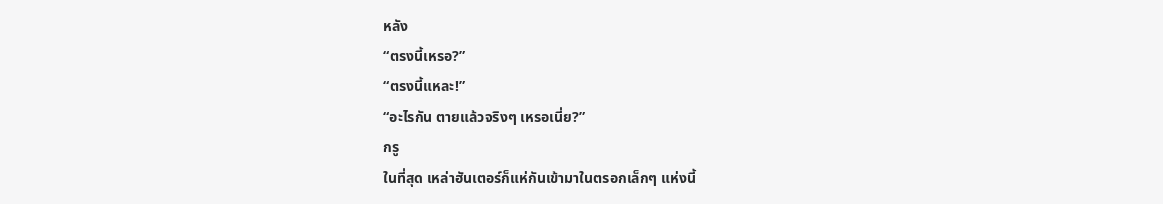หลัง
“ตรงนี้เหรอ?”
“ตรงนี้แหละ!”
“อะไรกัน ตายแล้วจริงๆ เหรอเนี่ย?”
กรู
ในที่สุด เหล่าฮันเตอร์ก็แห่กันเข้ามาในตรอกเล็กๆ แห่งนี้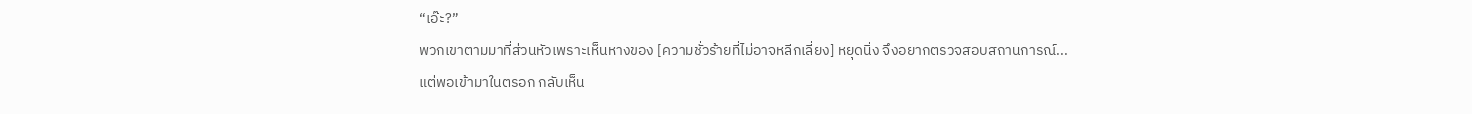“เอ๊ะ?”
พวกเขาตามมาที่ส่วนหัวเพราะเห็นหางของ [ความชั่วร้ายที่ไม่อาจหลีกเลี่ยง] หยุดนิ่ง จึงอยากตรวจสอบสถานการณ์...
แต่พอเข้ามาในตรอก กลับเห็น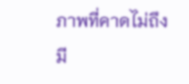ภาพที่คาดไม่ถึง
มี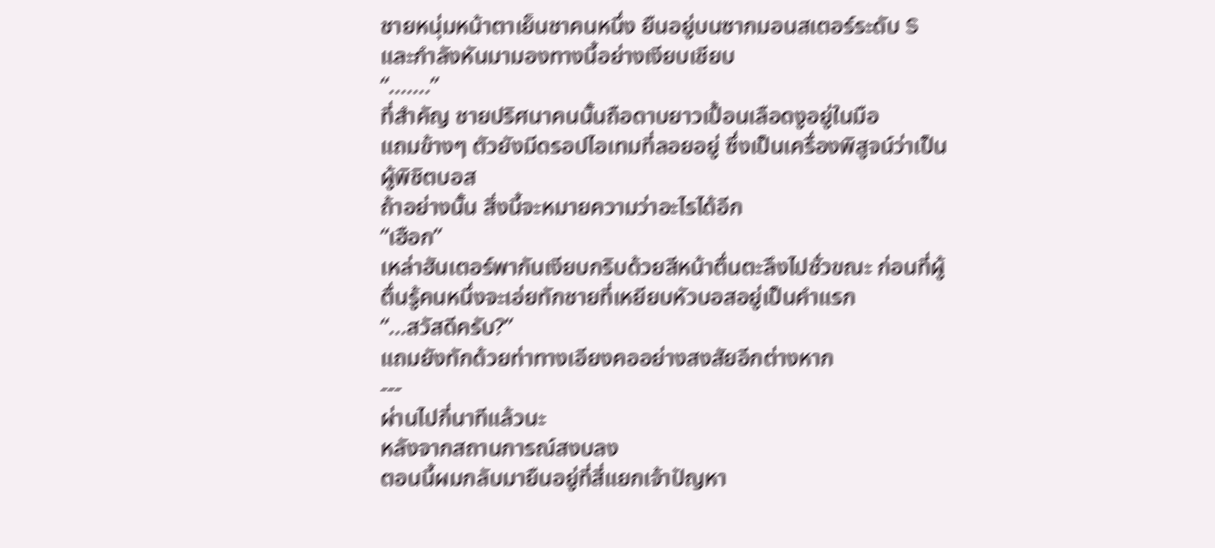ชายหนุ่มหน้าตาเย็นชาคนหนึ่ง ยืนอยู่บนซากมอนสเตอร์ระดับ S และกำลังหันมามองทางนี้อย่างเงียบเชียบ
“.......”
ที่สำคัญ ชายปริศนาคนนั้นถือดาบยาวเปื้อนเลือดงูอยู่ในมือ
แถมข้างๆ ตัวยังมีดรอปไอเทมที่ลอยอยู่ ซึ่งเป็นเครื่องพิสูจน์ว่าเป็นผู้พิชิตบอส
ถ้าอย่างนั้น สิ่งนี้จะหมายความว่าอะไรได้อีก
“เฮือก”
เหล่าฮันเตอร์พากันเงียบกริบด้วยสีหน้าตื่นตะลึงไปชั่วขณะ ก่อนที่ผู้ตื่นรู้คนหนึ่งจะเอ่ยทักชายที่เหยียบหัวบอสอยู่เป็นคำแรก
“...สวัสดีครับ?”
แถมยังทักด้วยท่าทางเอียงคออย่างสงสัยอีกต่างหาก
---
ผ่านไปกี่นาทีแล้วนะ
หลังจากสถานการณ์สงบลง
ตอนนี้ผมกลับมายืนอยู่ที่สี่แยกเจ้าปัญหา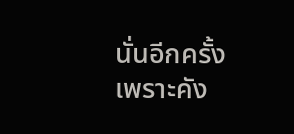นั่นอีกครั้ง
เพราะคัง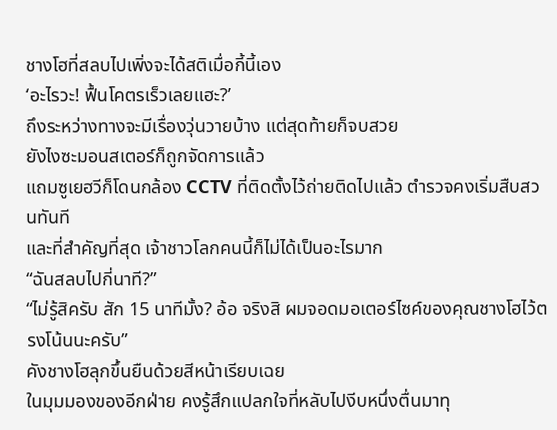ชางโฮที่สลบไปเพิ่งจะได้สติเมื่อกี้นี้เอง
‘อะไรวะ! ฟื้นโคตรเร็วเลยแฮะ?’
ถึงระหว่างทางจะมีเรื่องวุ่นวายบ้าง แต่สุดท้ายก็จบสวย
ยังไงซะมอนสเตอร์ก็ถูกจัดการแล้ว
แถมซูเยฮวีก็โดนกล้อง CCTV ที่ติดตั้งไว้ถ่ายติดไปแล้ว ตำรวจคงเริ่มสืบสวนทันที
และที่สำคัญที่สุด เจ้าชาวโลกคนนี้ก็ไม่ได้เป็นอะไรมาก
“ฉันสลบไปกี่นาที?”
“ไม่รู้สิครับ สัก 15 นาทีมั้ง? อ้อ จริงสิ ผมจอดมอเตอร์ไซค์ของคุณชางโฮไว้ตรงโน้นนะครับ”
คังชางโฮลุกขึ้นยืนด้วยสีหน้าเรียบเฉย
ในมุมมองของอีกฝ่าย คงรู้สึกแปลกใจที่หลับไปงีบหนึ่งตื่นมาทุ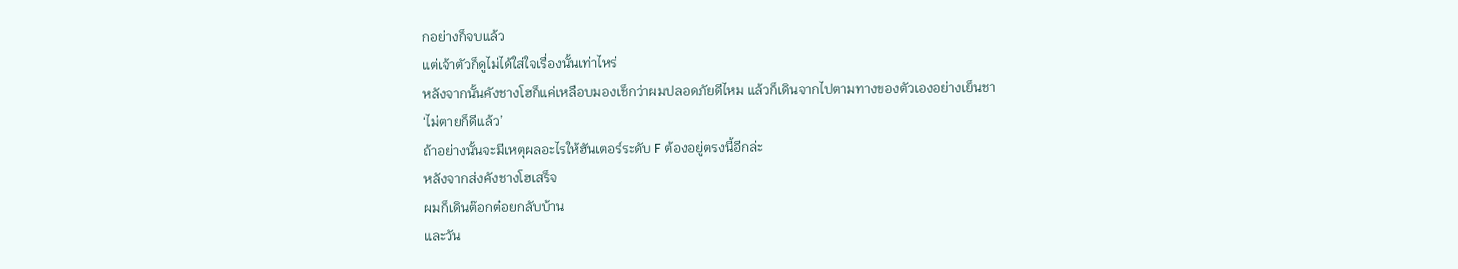กอย่างก็จบแล้ว
แต่เจ้าตัวก็ดูไม่ได้ใส่ใจเรื่องนั้นเท่าไหร่
หลังจากนั้นคังชางโฮก็แค่เหลือบมองเช็กว่าผมปลอดภัยดีไหม แล้วก็เดินจากไปตามทางของตัวเองอย่างเย็นชา
‘ไม่ตายก็ดีแล้ว’
ถ้าอย่างนั้นจะมีเหตุผลอะไรให้ฮันเตอร์ระดับ F ต้องอยู่ตรงนี้อีกล่ะ
หลังจากส่งคังชางโฮเสร็จ
ผมก็เดินต๊อกต๋อยกลับบ้าน
และวัน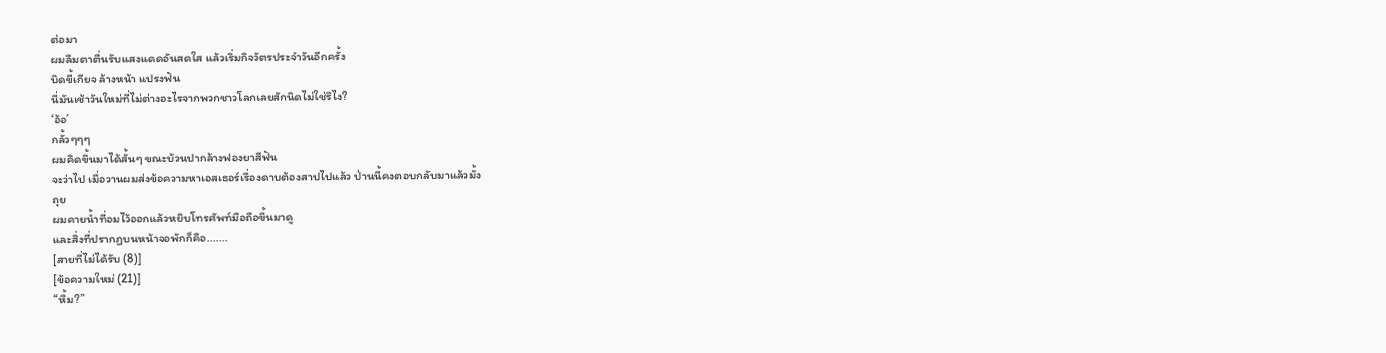ต่อมา
ผมลืมตาตื่นรับแสงแดดอันสดใส แล้วเริ่มกิจวัตรประจำวันอีกครั้ง
บิดขี้เกียจ ล้างหน้า แปรงฟัน
นี่มันเช้าวันใหม่ที่ไม่ต่างอะไรจากพวกชาวโลกเลยสักนิดไม่ใช่รึไง?
‘อ้อ’
กลั้วๆๆๆ
ผมคิดขึ้นมาได้สั้นๆ ขณะบ้วนปากล้างฟองยาสีฟัน
จะว่าไป เมื่อวานผมส่งข้อความหาเอสเธอร์เรื่องดาบต้องสาปไปแล้ว ป่านนี้คงตอบกลับมาแล้วมั้ง
ถุย
ผมคายน้ำที่อมไว้ออกแล้วหยิบโทรศัพท์มือถือขึ้นมาดู
และสิ่งที่ปรากฏบนหน้าจอพักก็คือ.......
[สายที่ไม่ได้รับ (8)]
[ข้อความใหม่ (21)]
“หื้ม?”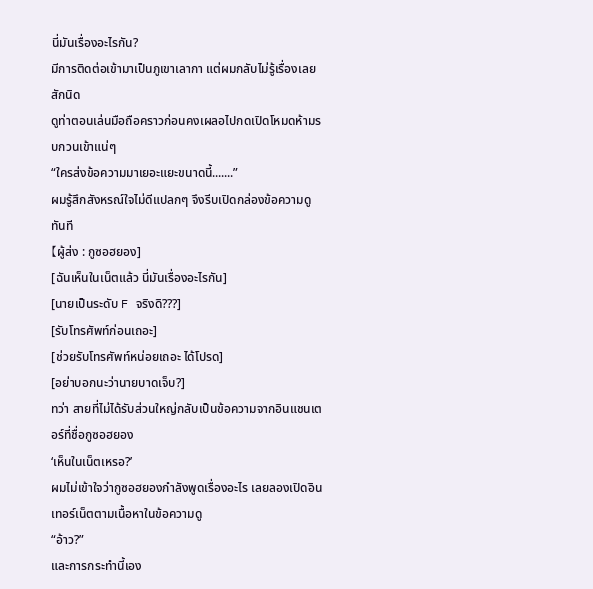นี่มันเรื่องอะไรกัน?
มีการติดต่อเข้ามาเป็นภูเขาเลากา แต่ผมกลับไม่รู้เรื่องเลยสักนิด
ดูท่าตอนเล่นมือถือคราวก่อนคงเผลอไปกดเปิดโหมดห้ามรบกวนเข้าแน่ๆ
“ใครส่งข้อความมาเยอะแยะขนาดนี้.......”
ผมรู้สึกสังหรณ์ใจไม่ดีแปลกๆ จึงรีบเปิดกล่องข้อความดูทันที
【ผู้ส่ง : กูซอฮยอง]
[ฉันเห็นในเน็ตแล้ว นี่มันเรื่องอะไรกัน]
[นายเป็นระดับ F จริงดิ???]
[รับโทรศัพท์ก่อนเถอะ]
[ช่วยรับโทรศัพท์หน่อยเถอะ ได้โปรด]
[อย่าบอกนะว่านายบาดเจ็บ?]
ทว่า สายที่ไม่ได้รับส่วนใหญ่กลับเป็นข้อความจากอินแชนเตอร์ที่ชื่อกูซอฮยอง
‘เห็นในเน็ตเหรอ?’
ผมไม่เข้าใจว่ากูซอฮยองกำลังพูดเรื่องอะไร เลยลองเปิดอินเทอร์เน็ตตามเนื้อหาในข้อความดู
“อ้าว?”
และการกระทำนี้เอง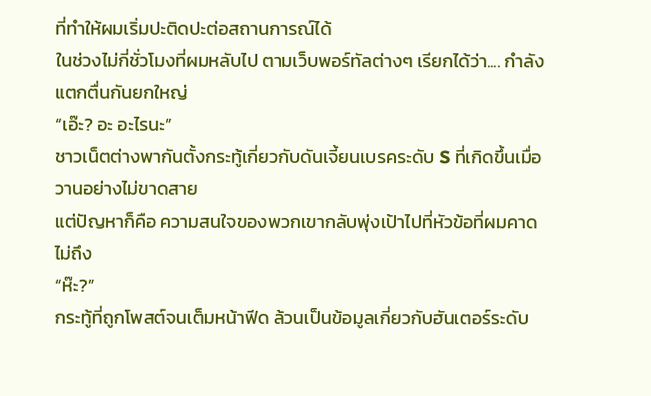ที่ทำให้ผมเริ่มปะติดปะต่อสถานการณ์ได้
ในช่วงไม่กี่ชั่วโมงที่ผมหลับไป ตามเว็บพอร์ทัลต่างๆ เรียกได้ว่า.... กำลังแตกตื่นกันยกใหญ่
“เอ๊ะ? อะ อะไรนะ”
ชาวเน็ตต่างพากันตั้งกระทู้เกี่ยวกับดันเจี้ยนเบรคระดับ S ที่เกิดขึ้นเมื่อวานอย่างไม่ขาดสาย
แต่ปัญหาก็คือ ความสนใจของพวกเขากลับพุ่งเป้าไปที่หัวข้อที่ผมคาดไม่ถึง
“ห๊ะ?”
กระทู้ที่ถูกโพสต์จนเต็มหน้าฟีด ล้วนเป็นข้อมูลเกี่ยวกับฮันเตอร์ระดับ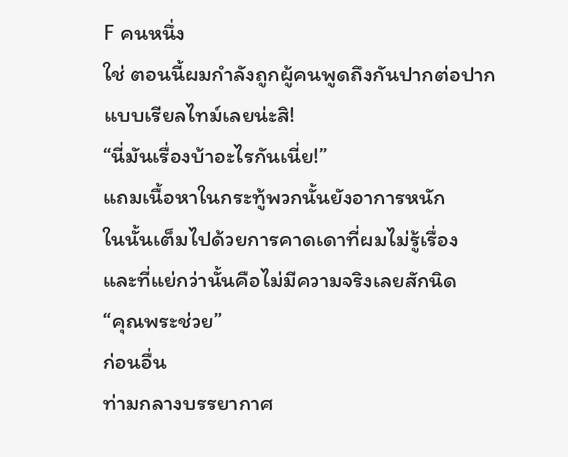F คนหนึ่ง
ใช่ ตอนนี้ผมกำลังถูกผู้คนพูดถึงกันปากต่อปากแบบเรียลไทม์เลยน่ะสิ!
“นี่มันเรื่องบ้าอะไรกันเนี่ย!”
แถมเนื้อหาในกระทู้พวกนั้นยังอาการหนัก
ในนั้นเต็มไปด้วยการคาดเดาที่ผมไม่รู้เรื่อง และที่แย่กว่านั้นคือไม่มีความจริงเลยสักนิด
“คุณพระช่วย”
ก่อนอื่น
ท่ามกลางบรรยากาศ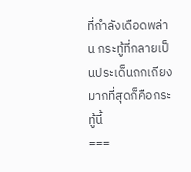ที่กำลังเดือดพล่าน กระทู้ที่กลายเป็นประเด็นถกเถียงมากที่สุดก็คือกระทู้นี้
===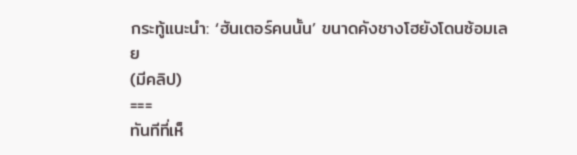กระทู้แนะนำ: ‘ฮันเตอร์คนนั้น’ ขนาดคังชางโฮยังโดนซ้อมเลย
(มีคลิป)
===
ทันทีที่เห็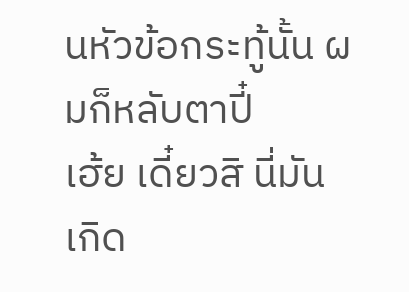นหัวข้อกระทู้นั้น ผมก็หลับตาปี๋
เฮ้ย เดี๋ยวสิ นี่มันเกิด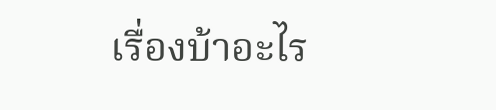เรื่องบ้าอะไร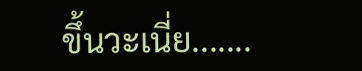ขึ้นวะเนี่ย.......